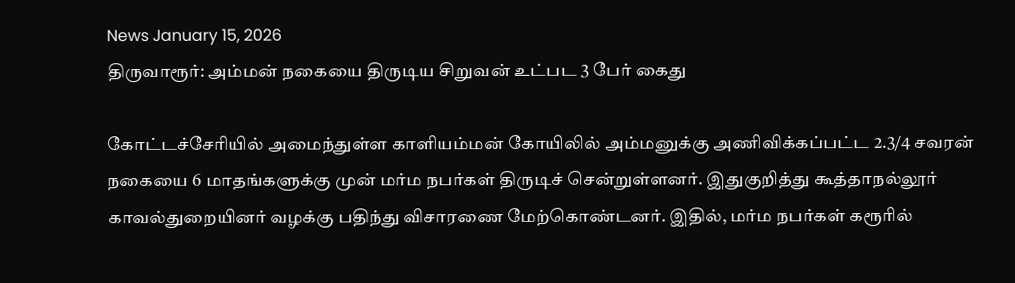News January 15, 2026
திருவாரூர்: அம்மன் நகையை திருடிய சிறுவன் உட்பட 3 பேர் கைது

கோட்டச்சேரியில் அமைந்துள்ள காளியம்மன் கோயிலில் அம்மனுக்கு அணிவிக்கப்பட்ட 2.3/4 சவரன் நகையை 6 மாதங்களுக்கு முன் மர்ம நபர்கள் திருடிச் சென்றுள்ளனர். இதுகுறித்து கூத்தாநல்லூர் காவல்துறையினர் வழக்கு பதிந்து விசாரணை மேற்கொண்டனர். இதில், மர்ம நபர்கள் கரூரில்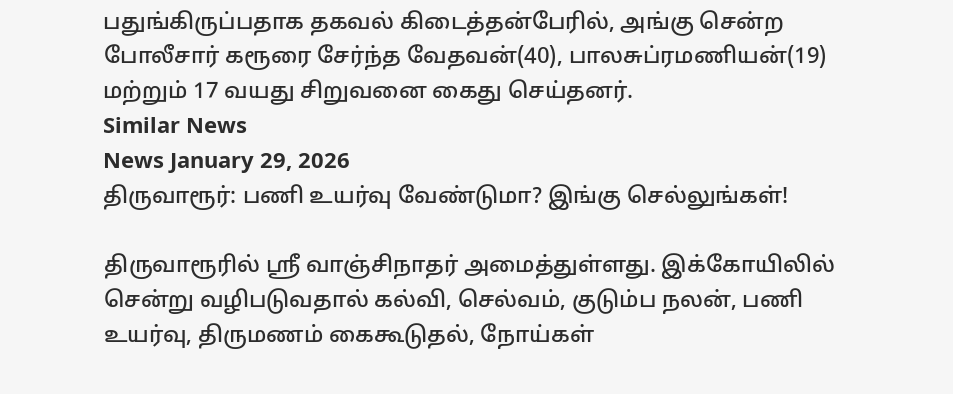பதுங்கிருப்பதாக தகவல் கிடைத்தன்பேரில், அங்கு சென்ற போலீசார் கரூரை சேர்ந்த வேதவன்(40), பாலசுப்ரமணியன்(19) மற்றும் 17 வயது சிறுவனை கைது செய்தனர்.
Similar News
News January 29, 2026
திருவாரூர்: பணி உயர்வு வேண்டுமா? இங்கு செல்லுங்கள்!

திருவாரூரில் ஸ்ரீ வாஞ்சிநாதர் அமைத்துள்ளது. இக்கோயிலில் சென்று வழிபடுவதால் கல்வி, செல்வம், குடும்ப நலன், பணி உயர்வு, திருமணம் கைகூடுதல், நோய்கள்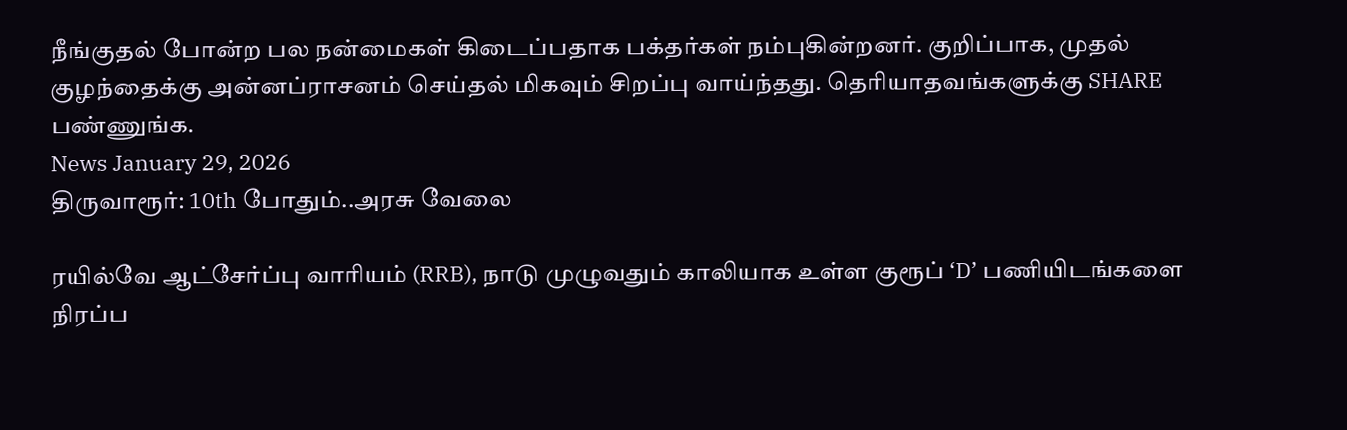நீங்குதல் போன்ற பல நன்மைகள் கிடைப்பதாக பக்தர்கள் நம்புகின்றனர். குறிப்பாக, முதல் குழந்தைக்கு அன்னப்ராசனம் செய்தல் மிகவும் சிறப்பு வாய்ந்தது. தெரியாதவங்களுக்கு SHARE பண்ணுங்க.
News January 29, 2026
திருவாரூர்: 10th போதும்..அரசு வேலை

ரயில்வே ஆட்சேர்ப்பு வாரியம் (RRB), நாடு முழுவதும் காலியாக உள்ள குரூப் ‘D’ பணியிடங்களை நிரப்ப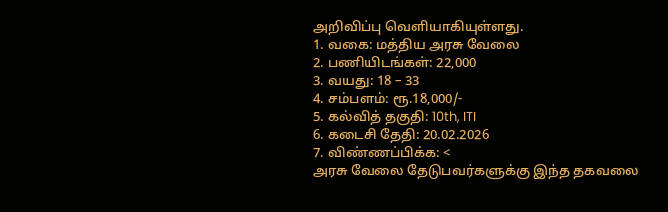அறிவிப்பு வெளியாகியுள்ளது.
1. வகை: மத்திய அரசு வேலை
2. பணியிடங்கள்: 22,000
3. வயது: 18 – 33
4. சம்பளம்: ரூ.18,000/-
5. கல்வித் தகுதி: 10th, ITI
6. கடைசி தேதி: 20.02.2026
7. விண்ணப்பிக்க: <
அரசு வேலை தேடுபவர்களுக்கு இந்த தகவலை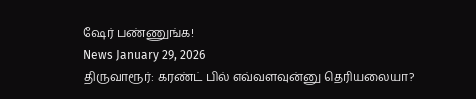ஷேர் பண்ணுங்க!
News January 29, 2026
திருவாரூர்: கரண்ட் பில் எவ்வளவுன்னு தெரியலையா?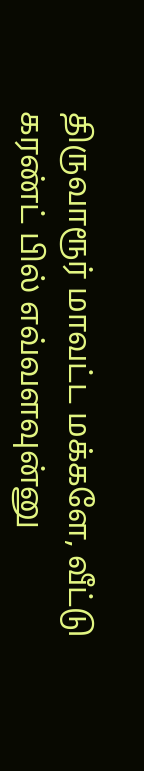திருவாரூர் மாவட்ட மக்களே, வீட்டு கரண்ட் பில் எவ்வளவுன்னு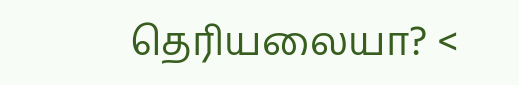தெரியலையா? <